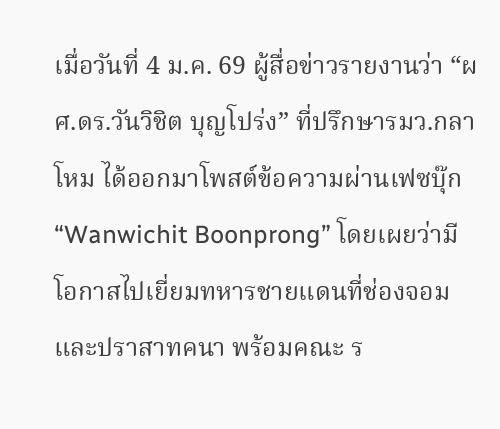เมื่อวันที่ 4 ม.ค. 69 ผู้สื่อข่าวรายงานว่า “ผศ.ดร.วันวิชิต บุญโปร่ง” ที่ปรึกษารมว.กลาโหม ได้ออกมาโพสต์ข้อความผ่านเฟซบุ๊ก “Wanwichit Boonprong” โดยเผยว่ามีโอกาสไปเยี่ยมทหารชายแดนที่ช่องจอมและปราสาทคนา พร้อมคณะ ร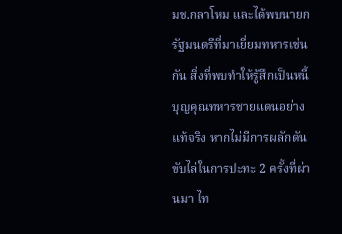มช.กลาโหม และได้พบนายกรัฐมนตรีที่มาเยี่ยมทหารเช่นกัน สิ่งที่พบทำให้รู้สึกเป็นหนี้บุญคุณทหารชายแดนอย่างแท้จริง หากไม่มีการผลักดันขับไล่ในการปะทะ 2 ครั้งที่ผ่านมา ไท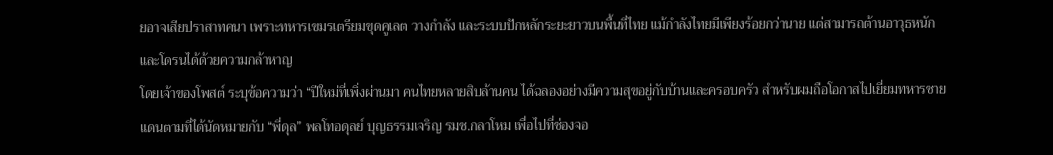ยอาจเสียปราสาทคนา เพราะทหารเขมรเตรียมขุดคูเลต วางกำลัง และระบบปักหลักระยะยาวบนพื้นที่ไทย แม้กำลังไทยมีเพียงร้อยกว่านาย แต่สามารถต้านอาวุธหนักและโดรนได้ด้วยความกล้าหาญ
โดยเจ้าของโพสต์ ระบุข้อความว่า “ปีใหม่ที่เพิ่งผ่านมา คนไทยหลายสิบล้านคน ได้ฉลองอย่างมีความสุขอยู่กับบ้านและครอบครัว สำหรับผมถือโอกาสไปเยี่ยมทหารชายแดนตามที่ได้นัดหมายกับ “พี่ดุล” พลโทอดุลย์ บุญธรรมเจริญ รมช.กลาโหม เพื่อไปที่ช่องจอ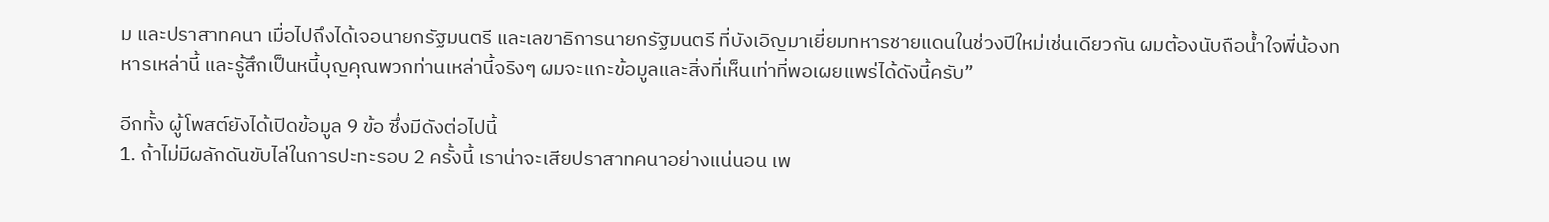ม และปราสาทคนา เมื่อไปถึงได้เจอนายกรัฐมนตรี และเลขาธิการนายกรัฐมนตรี ที่บังเอิญมาเยี่ยมทหารชายแดนในช่วงปีใหม่เช่นเดียวกัน ผมต้องนับถือน้ำใจพี่น้องทหารเหล่านี้ และรู้สึกเป็นหนี้บุญคุณพวกท่านเหล่านี้จริงๆ ผมจะแกะข้อมูลและสิ่งที่เห็นเท่าที่พอเผยแพร่ได้ดังนี้ครับ”

อีกทั้ง ผู้โพสต์ยังได้เปิดข้อมูล 9 ข้อ ซึ่งมีดังต่อไปนี้
1. ถ้าไม่มีผลักดันขับไล่ในการปะทะรอบ 2 ครั้งนี้ เราน่าจะเสียปราสาทคนาอย่างแน่นอน เพ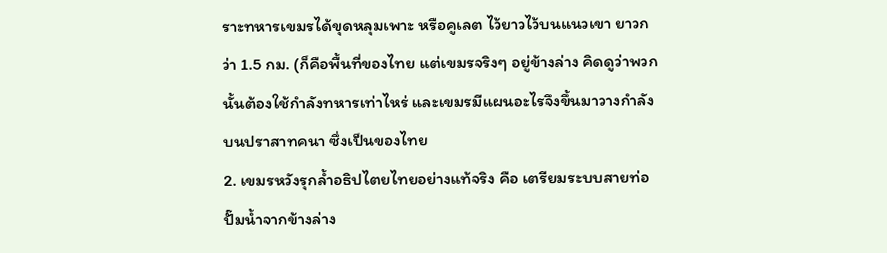ราะทหารเขมรได้ขุดหลุมเพาะ หรือคูเลต ไว้ยาวไว้บนแนวเขา ยาวกว่า 1.5 กม. (ก็คือพื้นที่ของไทย แต่เขมรจริงๆ อยู่ข้างล่าง คิดดูว่าพวกนั้นต้องใช้กำลังทหารเท่าไหร่ และเขมรมีแผนอะไรจึงขึ้นมาวางกำลังบนปราสาทคนา ซึ่งเป็นของไทย
2. เขมรหวังรุกล้ำอธิปไตยไทยอย่างแท้จริง คือ เตรียมระบบสายท่อ ปั๊มน้ำจากข้างล่าง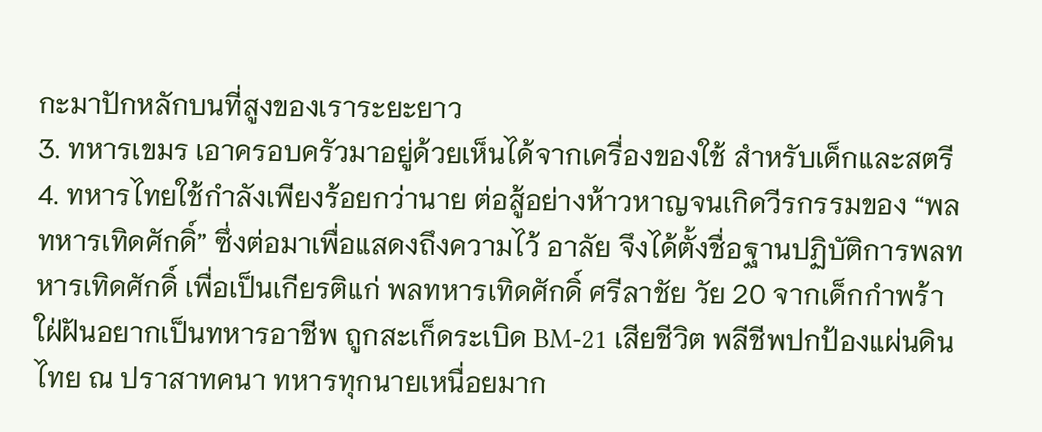กะมาปักหลักบนที่สูงของเราระยะยาว
3. ทหารเขมร เอาครอบครัวมาอยู่ด้วยเห็นได้จากเครื่องของใช้ สำหรับเด็กและสตรี
4. ทหารไทยใช้กำลังเพียงร้อยกว่านาย ต่อสู้อย่างห้าวหาญจนเกิดวีรกรรมของ “พลทหารเทิดศักดิ์” ซึ่งต่อมาเพื่อแสดงถึงความไว้ อาลัย จึงได้ตั้งชื่อฐานปฏิบัติการพลทหารเทิดศักดิ์ เพื่อเป็นเกียรติแก่ พลทหารเทิดศักดิ์ ศรีลาชัย วัย 20 จากเด็กกำพร้า ใฝ่ฝันอยากเป็นทหารอาชีพ ถูกสะเก็ดระเบิด BM-21 เสียชีวิต พลีชีพปกป้องแผ่นดินไทย ณ ปราสาทคนา ทหารทุกนายเหนื่อยมาก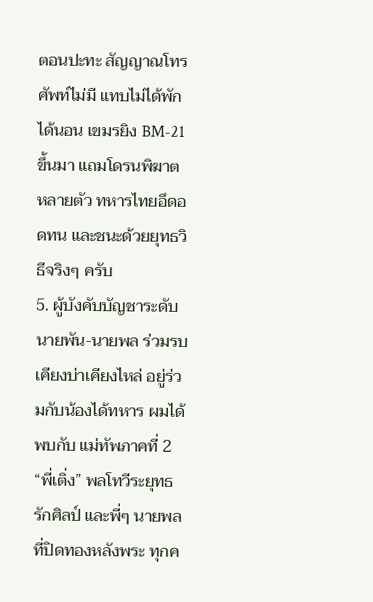ตอนปะทะ สัญญาณโทรศัพท์ไม่มี แทบไม่ได้พัก ได้นอน เขมรยิง BM-21 ขึ้นมา แถมโดรนพิฆาต หลายตัว ทหารไทยอึดอดทน และชนะด้วยยุทธวิธีจริงๆ ครับ
5. ผู้บังคับบัญชาระดับนายพัน-นายพล ร่วมรบเคียงบ่าเคียงไหล่ อยู่ร่วมกับน้องได้ทหาร ผมได้พบกับ แม่ทัพภาคที่ 2 “พี่เติ่ง” พลโทวีระยุทธ รักศิลป์ และพี่ๆ นายพลที่ปิดทองหลังพระ ทุกค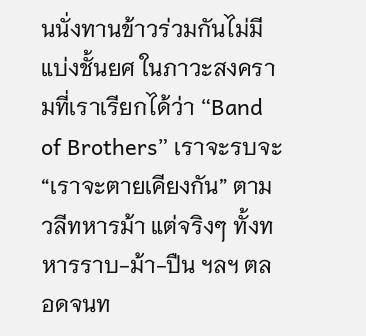นนั่งทานข้าวร่วมกันไม่มีแบ่งชั้นยศ ในภาวะสงครามที่เราเรียกได้ว่า “Band of Brothers” เราจะรบจะ “เราจะตายเคียงกัน” ตามวลีทหารม้า แต่จริงๆ ทั้งทหารราบ-ม้า-ปืน ฯลฯ ตลอดจนท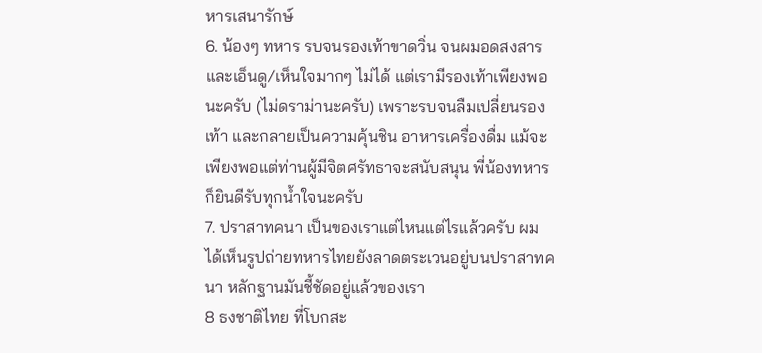หารเสนารักษ์
6. น้องๆ ทหาร รบจนรองเท้าขาดวิ่น จนผมอดสงสารและเอ็นดู/เห็นใจมากๆ ไม่ได้ แต่เรามีรองเท้าเพียงพอนะครับ (ไม่ดราม่านะครับ) เพราะรบจนลืมเปลี่ยนรองเท้า และกลายเป็นความคุ้นชิน อาหารเครื่องดื่ม แม้จะเพียงพอแต่ท่านผู้มีจิตศรัทธาจะสนับสนุน พี่น้องทหารก็ยินดีรับทุกน้ำใจนะครับ
7. ปราสาทคนา เป็นของเราแต่ไหนแต่ไรแล้วครับ ผมได้เห็นรูปถ่ายทหารไทยยังลาดตระเวนอยู่บนปราสาทคนา หลักฐานมันชี้ชัดอยู่แล้วของเรา
8 ธงชาติไทย ที่โบกสะ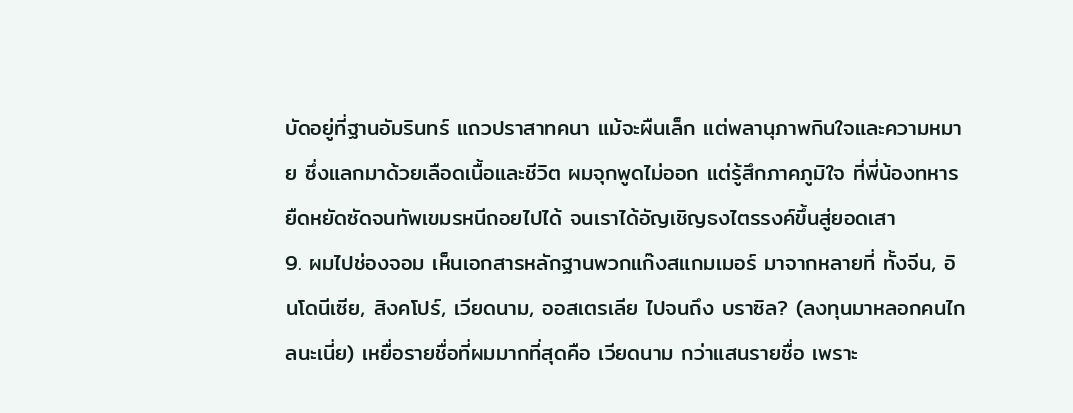บัดอยู่ที่ฐานอัมรินทร์ แถวปราสาทคนา แม้จะผืนเล็ก แต่พลานุภาพกินใจและความหมาย ซึ่งแลกมาด้วยเลือดเนื้อและชีวิต ผมจุกพูดไม่ออก แต่รู้สึกภาคภูมิใจ ที่พี่น้องทหารยืดหยัดซัดจนทัพเขมรหนีถอยไปได้ จนเราได้อัญเชิญธงไตรรงค์ขึ้นสู่ยอดเสา
9. ผมไปช่องจอม เห็นเอกสารหลักฐานพวกแก๊งสแกมเมอร์ มาจากหลายที่ ทั้งจีน, อินโดนีเซีย, สิงคโปร์, เวียดนาม, ออสเตรเลีย ไปจนถึง บราซิล? (ลงทุนมาหลอกคนไกลนะเนี่ย) เหยื่อรายชื่อที่ผมมากที่สุดคือ เวียดนาม กว่าแสนรายชื่อ เพราะ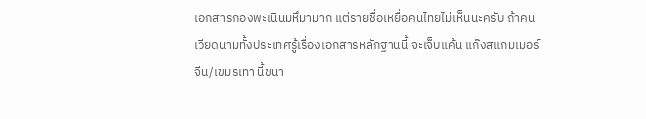เอกสารกองพะเนินมหึมามาก แต่รายชื่อเหยื่อคนไทยไม่เห็นนะครับ ถ้าคนเวียดนามทั้งประเทศรู้เรื่องเอกสารหลักฐานนี้ จะเจ็บแค้น แก๊งสแกมเมอร์จีน/เขมรเทา นี้ขนา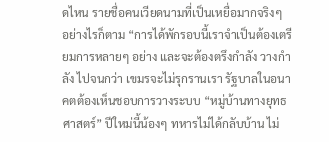ดไหน รายชื่อคนเวียดนามที่เป็นเหยื่อมากจริงๆ
อย่างไรก็ตาม “การได้พักรอบนี้เราจำเป็นต้องเตรียมการหลายๆ อย่าง และจะต้องตรึงกำลัง วางกำลัง ไปจนกว่า เขมรจะไม่รุกรานเรา รัฐบาลในอนาคตต้องเห็นชอบการวางระบบ “หมู่บ้านทางยุทธศาสตร์” ปีใหม่นี้น้องๆ ทหารไม่ได้กลับบ้าน ไม่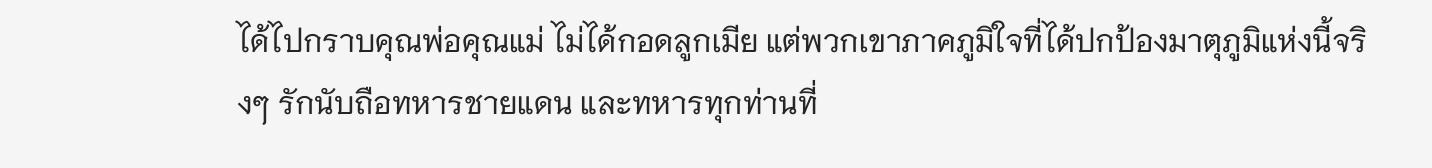ได้ไปกราบคุณพ่อคุณแม่ ไม่ได้กอดลูกเมีย แต่พวกเขาภาคภูมิใจที่ได้ปกป้องมาตุภูมิแห่งนี้จริงๆ รักนับถือทหารชายแดน และทหารทุกท่านที่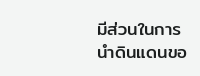มีส่วนในการนำดินแดนขอ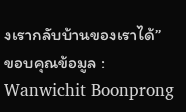งเรากลับบ้านของเราได้”
ขอบคุณข้อมูล : Wanwichit Boonprong